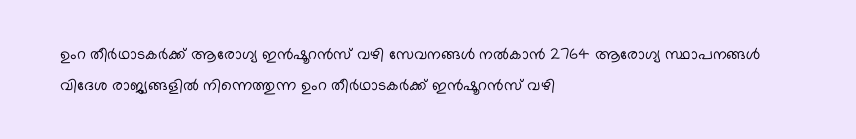ഉംറ തീർഥാടകർക്ക് ആരോഗ്യ ഇൻഷൂറൻസ് വഴി സേവനങ്ങൾ നൽകാൻ 2764 ആരോഗ്യ സ്ഥാപനങ്ങൾ
വിദേശ രാജ്യങ്ങളിൽ നിന്നെത്തുന്ന ഉംറ തീർഥാടകർക്ക് ഇൻഷൂറൻസ് വഴി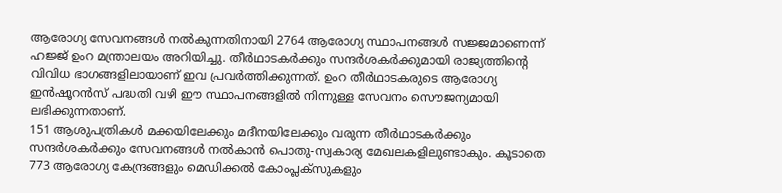ആരോഗ്യ സേവനങ്ങൾ നൽകുന്നതിനായി 2764 ആരോഗ്യ സ്ഥാപനങ്ങൾ സജ്ജമാണെന്ന് ഹജ്ജ് ഉംറ മന്ത്രാലയം അറിയിച്ചു. തീർഥാടകർക്കും സന്ദർശകർക്കുമായി രാജ്യത്തിൻ്റെ വിവിധ ഭാഗങ്ങളിലായാണ് ഇവ പ്രവർത്തിക്കുന്നത്. ഉംറ തീർഥാടകരുടെ ആരോഗ്യ ഇൻഷൂറൻസ് പദ്ധതി വഴി ഈ സ്ഥാപനങ്ങളിൽ നിന്നുള്ള സേവനം സൌജന്യമായി ലഭിക്കുന്നതാണ്.
151 ആശുപത്രികൾ മക്കയിലേക്കും മദീനയിലേക്കും വരുന്ന തീർഥാടകർക്കും സന്ദർശകർക്കും സേവനങ്ങൾ നൽകാൻ പൊതു-സ്വകാര്യ മേഖലകളിലുണ്ടാകും. കൂടാതെ 773 ആരോഗ്യ കേന്ദ്രങ്ങളും മെഡിക്കൽ കോംപ്ലക്സുകളും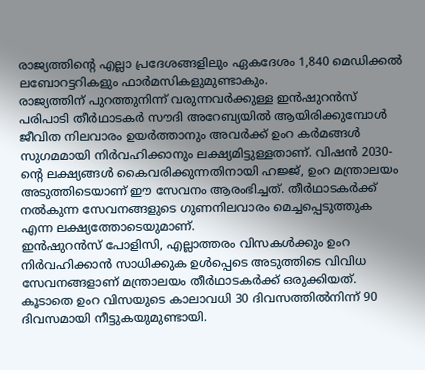രാജ്യത്തിന്റെ എല്ലാ പ്രദേശങ്ങളിലും ഏകദേശം 1,840 മെഡിക്കൽ ലബോറട്ടറികളും ഫാർമസികളുമുണ്ടാകും.
രാജ്യത്തിന് പുറത്തുനിന്ന് വരുന്നവർക്കുള്ള ഇൻഷുറൻസ് പരിപാടി തീർഥാടകർ സൗദി അറേബ്യയിൽ ആയിരിക്കുമ്പോൾ ജീവിത നിലവാരം ഉയർത്താനും അവർക്ക് ഉംറ കർമങ്ങൾ സുഗമമായി നിർവഹിക്കാനും ലക്ഷ്യമിട്ടുള്ളതാണ്. വിഷൻ 2030-ന്റെ ലക്ഷ്യങ്ങൾ കൈവരിക്കുന്നതിനായി ഹജ്ജ്, ഉംറ മന്ത്രാലയം അടുത്തിടെയാണ് ഈ സേവനം ആരംഭിച്ചത്. തീർഥാടകർക്ക് നൽകുന്ന സേവനങ്ങളുടെ ഗുണനിലവാരം മെച്ചപ്പെടുത്തുക എന്ന ലക്ഷ്യത്തോടെയുമാണ്.
ഇൻഷുറൻസ് പോളിസി, എല്ലാത്തരം വിസകൾക്കും ഉംറ നിർവഹിക്കാൻ സാധിക്കുക ഉൾപ്പെടെ അടുത്തിടെ വിവിധ സേവനങ്ങളാണ് മന്ത്രാലയം തീർഥാടകർക്ക് ഒരുക്കിയത്. കൂടാതെ ഉംറ വിസയുടെ കാലാവധി 30 ദിവസത്തിൽനിന്ന് 90 ദിവസമായി നീട്ടുകയുമുണ്ടായി.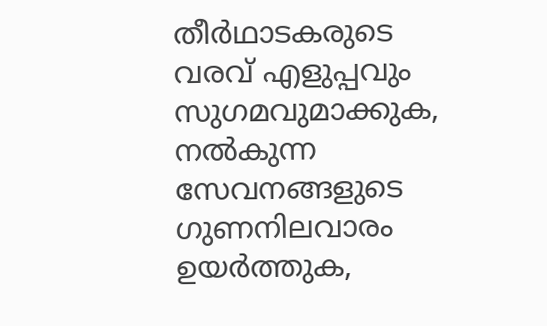തീർഥാടകരുടെ വരവ് എളുപ്പവും സുഗമവുമാക്കുക, നൽകുന്ന സേവനങ്ങളുടെ ഗുണനിലവാരം ഉയർത്തുക,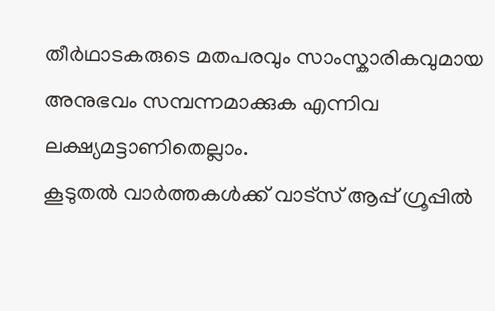തീർഥാടകരുടെ മതപരവും സാംസ്കാരികവുമായ അനുഭവം സമ്പന്നമാക്കുക എന്നിവ ലക്ഷ്യമട്ടാണിതെല്ലാം.
കൂടുതൽ വാർത്തകൾക്ക് വാട്സ് ആപ്പ് ഗ്രൂപ്പിൽ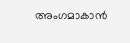അംഗമാകാൻ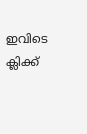ഇവിടെ ക്ലിക്ക്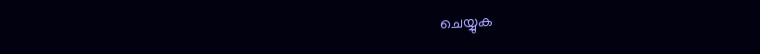ചെയ്യുക